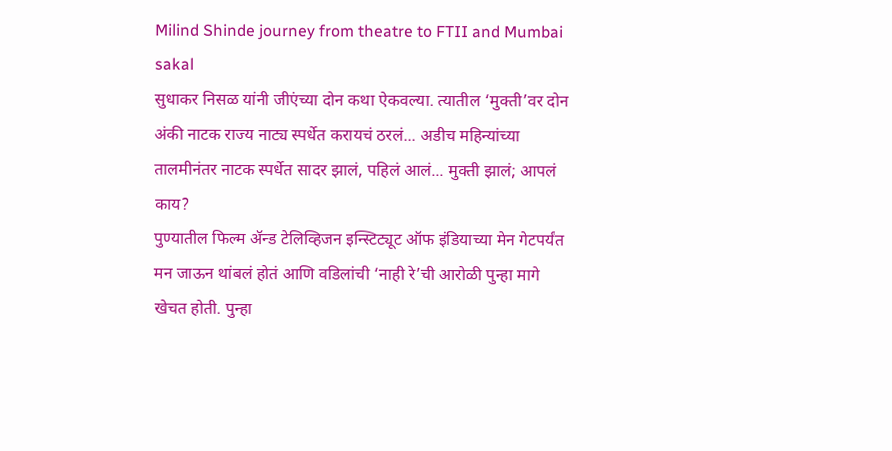Milind Shinde journey from theatre to FTII and Mumbai
sakal
सुधाकर निसळ यांनी जीएंच्या दोन कथा ऐकवल्या. त्यातील ‘मुक्ती’वर दोन अंकी नाटक राज्य नाट्य स्पर्धेत करायचं ठरलं... अडीच महिन्यांच्या तालमीनंतर नाटक स्पर्धेत सादर झालं, पहिलं आलं... मुक्ती झालं; आपलं काय?
पुण्यातील फिल्म ॲन्ड टेलिव्हिजन इन्स्टिट्यूट ऑफ इंडियाच्या मेन गेटपर्यंत मन जाऊन थांबलं होतं आणि वडिलांची ‘नाही रे’ची आरोळी पुन्हा मागे खेचत होती. पुन्हा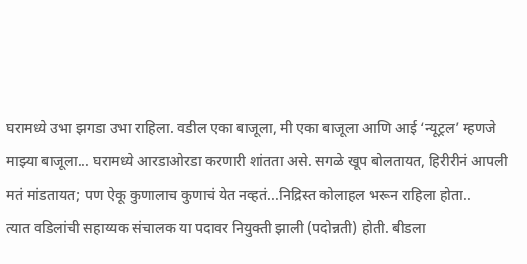घरामध्ये उभा झगडा उभा राहिला. वडील एका बाजूला, मी एका बाजूला आणि आई ‘न्यूट्रल’ म्हणजे माझ्या बाजूला... घरामध्ये आरडाओरडा करणारी शांतता असे. सगळे खूप बोलतायत, हिरीरीनं आपली मतं मांडतायत; पण ऐकू कुणालाच कुणाचं येत नव्हतं...निद्रिस्त कोलाहल भरून राहिला होता..
त्यात वडिलांची सहाय्यक संचालक या पदावर नियुक्ती झाली (पदोन्नती) होती. बीडला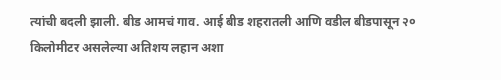त्यांची बदली झाली. बीड आमचं गाव. आई बीड शहरातली आणि वडील बीडपासून २० किलोमीटर असलेल्या अतिशय लहान अशा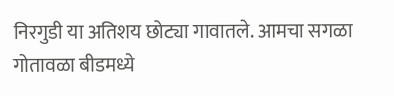निरगुडी या अतिशय छोट्या गावातले. आमचा सगळा गोतावळा बीडमध्ये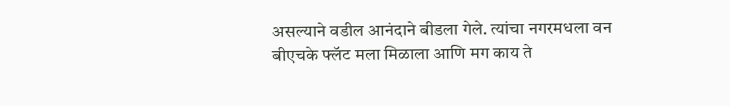असल्याने वडील आनंदाने बीडला गेले. त्यांचा नगरमधला वन बीएचके फ्लॅट मला मिळाला आणि मग काय ते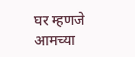घर म्हणजे आमच्या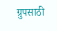ग्रुपसाठी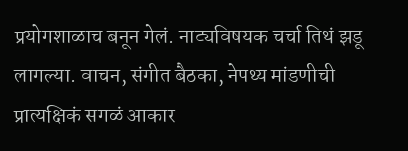प्रयोगशाळाच बनून गेलं. नाट्यविषयक चर्चा तिथं झडू लागल्या. वाचन, संगीत बैठका, नेपथ्य मांडणीची प्रात्यक्षिकं सगळं आकार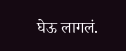घेऊ लागलं.